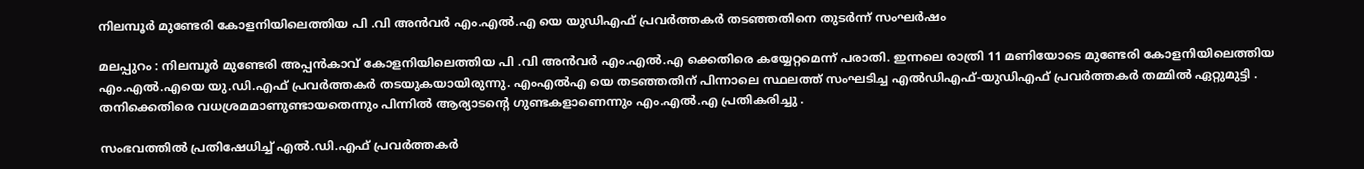നിലമ്പൂര്‍ മുണ്ടേരി കോളനിയിലെത്തിയ പി .വി അന്‍വര്‍ എം.എല്‍.എ യെ യുഡിഎഫ് പ്രവര്‍ത്തകര്‍ തടഞ്ഞതിനെ തുടര്‍ന്ന് സംഘര്‍ഷം

മലപ്പുറം : നിലമ്പൂര്‍ മുണ്ടേരി അപ്പന്‍കാവ് കോളനിയിലെത്തിയ പി .വി അന്‍വര്‍ എം.എല്‍.എ ക്കെതിരെ കയ്യേറ്റമെന്ന് പരാതി. ഇന്നലെ രാത്രി 11 മണിയോടെ മുണ്ടേരി കോളനിയിലെത്തിയ എം.എല്‍.എയെ യു.ഡി.എഫ് പ്രവര്‍ത്തകര്‍ തടയുകയായിരുന്നു. എംഎല്‍എ യെ തടഞ്ഞതിന് പിന്നാലെ സ്ഥലത്ത് സംഘടിച്ച എല്‍ഡിഎഫ്-യുഡിഎഫ് പ്രവര്‍ത്തകര്‍ തമ്മില്‍ ഏറ്റുമുട്ടി . തനിക്കെതിരെ വധശ്രമമാണുണ്ടായതെന്നും പിന്നില്‍ ആര്യാടന്റെ ഗുണ്ടകളാണെന്നും എം.എല്‍.എ പ്രതികരിച്ചു .

സംഭവത്തില്‍ പ്രതിഷേധിച്ച് എല്‍.ഡി.എഫ് പ്രവര്‍ത്തകര്‍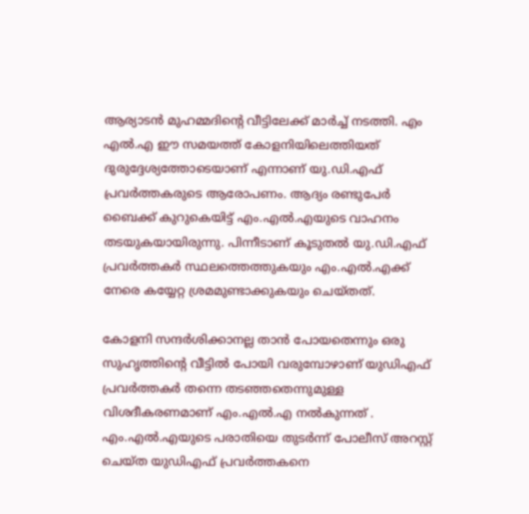ആര്യാടന്‍ മുഹമ്മദിന്റെ വീട്ടിലേക്ക് മാര്‍ച്ച് നടത്തി. എം എല്‍.എ ഈ സമയത്ത് കോളനിയിലെത്തിയത് ദുരുദ്ദേശ്യത്തോടെയാണ് എന്നാണ് യു.ഡി.എഫ് പ്രവര്‍ത്തകരുടെ ആരോപണം. ആദ്യം രണ്ടുപേര്‍ ബൈക്ക് കുറുകെയിട്ട് എം.എല്‍.എയുടെ വാഹനം തടയുകയായിരുന്നു. പിന്നീടാണ് കൂടുതല്‍ യു.ഡി.എഫ് പ്രവര്‍ത്തകര്‍ സ്ഥലത്തെത്തുകയും എം.എല്‍.എക്ക് നേരെ കയ്യേറ്റ ശ്രമമുണ്ടാക്കുകയും ചെയ്തത്.

കോളനി സന്ദര്‍ശിക്കാനല്ല താന്‍ പോയതെന്നും ഒരു സുഹൃത്തിന്റെ വീട്ടില്‍ പോയി വരുമ്പോഴാണ് യുഡിഎഫ് പ്രവര്‍ത്തകര്‍ തന്നെ തടഞ്ഞതെന്നുമുള്ള വിശദീകരണമാണ് എം.എല്‍.എ നല്‍കുന്നത് . എം.എല്‍.എയുടെ പരാതിയെ തുടര്‍ന്ന് പോലീസ് അറസ്റ്റ് ചെയ്ത യുഡിഎഫ് പ്രവര്‍ത്തകനെ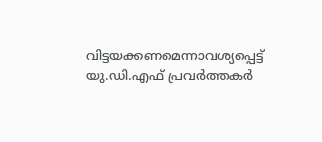വിട്ടയക്കണമെന്നാവശ്യപ്പെട്ട് യു.ഡി.എഫ് പ്രവര്‍ത്തകര്‍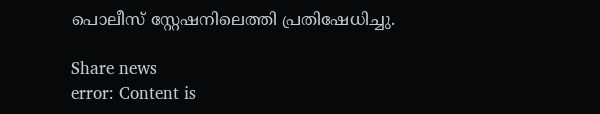പൊലീസ് സ്റ്റേഷനിലെത്തി പ്രതിഷേധിച്ചു.

Share news
error: Content is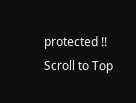protected !!
Scroll to Top